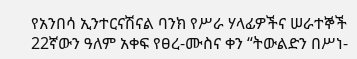የአንበሳ ኢንተርናሽናል ባንክ የሥራ ሃላፊዎችና ሠራተኞች 22ኛውን ዓለም አቀፍ የፀረ-ሙስና ቀን “ትውልድን በሥነ-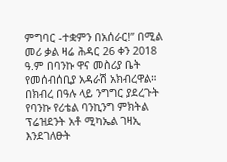ምግባር -ተቋምን በአሰራር!” በሚል መሪ ቃል ዛሬ ሕዳር 26 ቀን 2018 ዓ.ም በባንኩ ዋና መስሪያ ቤት የመሰብሰቢያ አዳራሽ አክብረዋል።
በክብረ በዓሉ ላይ ንግግር ያደረጉት የባንኩ የሪቴል ባንኪንግ ምክትል ፕሬዝደንት አቶ ሚካኤል ገዛኢ እንደገለፁት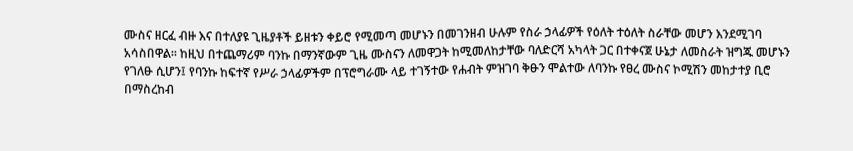ሙስና ዘርፈ ብዙ እና በተለያዩ ጊዜያቶች ይዘቱን ቀይሮ የሚመጣ መሆኑን በመገንዘብ ሁሉም የስራ ኃላፊዎች የዕለት ተዕለት ስራቸው መሆን እንደሚገባ አሳስበዋል፡፡ ከዚህ በተጨማሪም ባንኩ በማንኛውም ጊዜ ሙስናን ለመዋጋት ከሚመለከታቸው ባለድርሻ አካላት ጋር በተቀናጀ ሁኔታ ለመስራት ዝግጁ መሆኑን የገለፁ ሲሆን፤ የባንኩ ከፍተኛ የሥራ ኃላፊዎችም በፕሮግራሙ ላይ ተገኝተው የሐብት ምዝገባ ቅፁን ሞልተው ለባንኩ የፀረ ሙስና ኮሚሽን መከታተያ ቢሮ በማስረከብ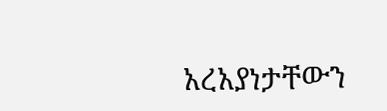አረአያነታቸውን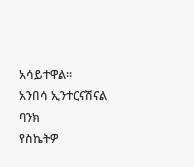አሳይተዋል፡፡
አንበሳ ኢንተርናሽናል ባንክ
የስኬትዎ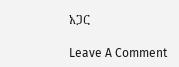አጋር

Leave A Comment